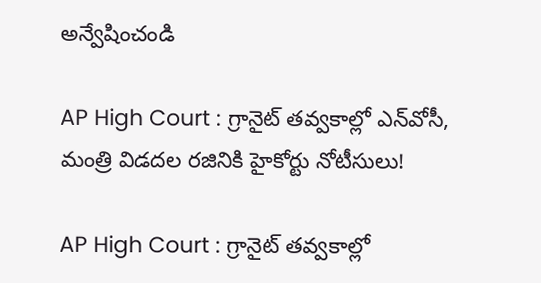అన్వేషించండి

AP High Court : గ్రానైట్ తవ్వకాల్లో ఎన్‌వోసీ, మంత్రి విడదల రజినికి హైకోర్టు నోటీసులు!

AP High Court : గ్రానైట్ తవ్వకాల్లో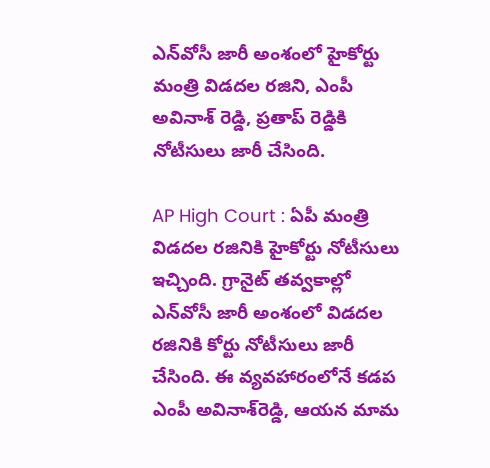ఎన్‌వోసీ జారీ అంశంలో హైకోర్టు మంత్రి విడదల రజిని, ఎంపీ అవినాశ్ రెడ్డి, ప్రతాప్ రెడ్డికి నోటీసులు జారీ చేసింది.

AP High Court : ఏపీ మంత్రి విడదల రజినికి హైకోర్టు నోటీసులు ఇచ్చింది. గ్రానైట్‌ తవ్వకాల్లో ఎన్‌వోసీ జారీ అంశంలో విడదల రజినికి కోర్టు నోటీసులు జారీ చేసింది. ఈ వ్యవహారంలోనే కడప ఎంపీ అవినాశ్‌రెడ్డి, ఆయన మామ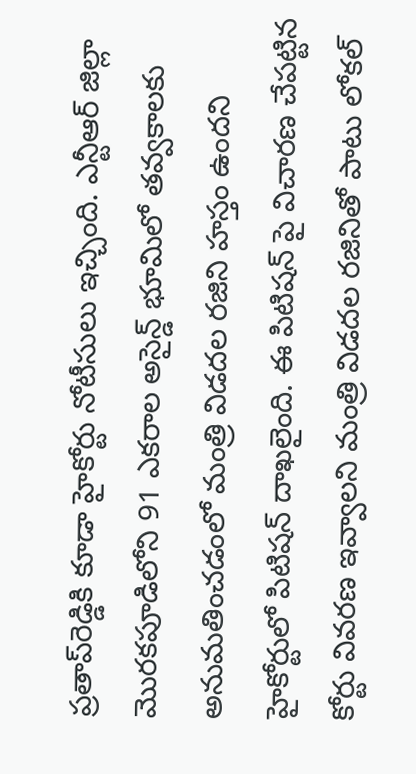ప్రతాప్‌రెడ్డికి కూడా హైకోర్టు నోటీసులు ఇచ్చింది. ఎన్టీఆర్‌ జిల్లా మొరకపూడిలోని 91 ఎకరాల అసైన్డ్ భూమిలో తవ్వకాలకు అనుమతించడంలో మంత్రి విడదల రజిని హస్తం ఉందని హైకోర్టులో పిటిషన్‌ దాఖలైంది. ఈ పిటిషన్ పై విచారణ చేపట్టిన కోర్టు వివరణ ఇవ్వాలని మంత్రి విడదల రజినితో పాటు లోకల్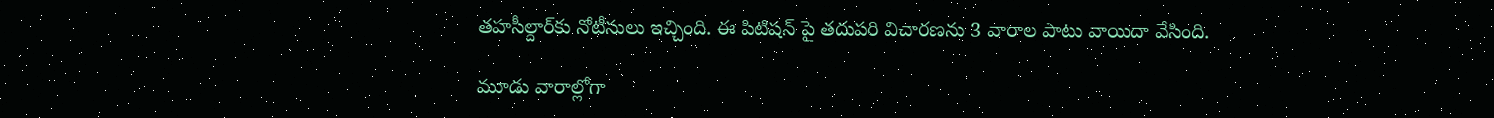తహసీల్దార్‌కు నోటీసులు ఇచ్చింది. ఈ పిటిషన్ పై తదుపరి విచారణను 3 వారాల పాటు వాయిదా వేసింది.

మూడు వారాల్లోగా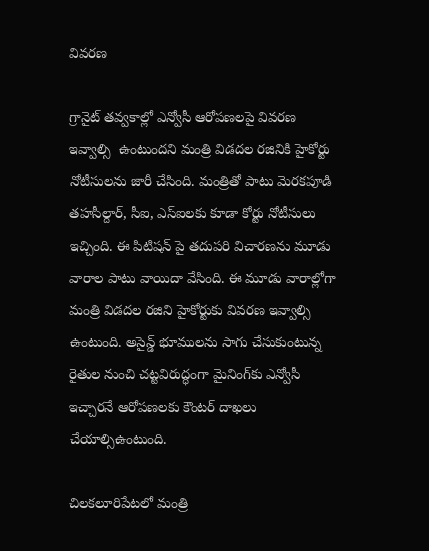వివరణ

గ్రానైట్ తవ్వకాల్లో ఎన్వోసీ ఆరోపణలపై వివరణ ఇవ్వాల్సి  ఉంటుందని మంత్రి విడదల రజినికి హైకోర్టు నోటీసులను జారీ చేసింది. మంత్రితో పాటు మెరకపూడి తహసీల్దార్‌, సీఐ, ఎస్ఐలకు కూడా కోర్టు నోటీసులు ఇచ్చింది. ఈ పిటిషన్ పై తదుపరి విచారణను మూడు వారాల పాటు వాయిదా వేసింది. ఈ మూడు వారాల్లోగా మంత్రి విడదల రజిని హైకోర్టుకు వివరణ ఇవ్వాల్సి ఉంటుంది. అసైన్డ్ భూములను సాగు చేసుకుంటున్న రైతుల నుంచి చట్టవిరుద్ధంగా మైనింగ్‌కు ఎన్వోసీ ఇచ్చారనే ఆరోపణలకు కౌంటర్ దాఖలు చేయాల్సిఉంటుంది.

చిలకలూరిపేటలో మంత్రి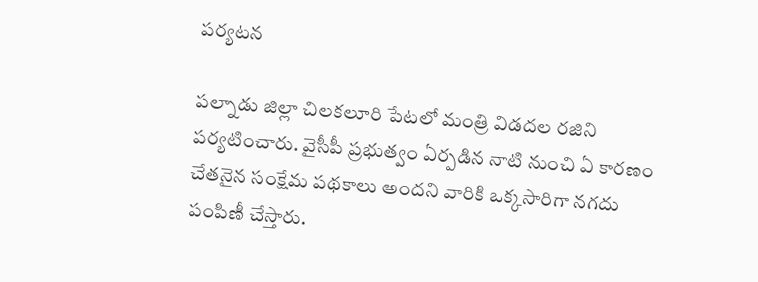పర్యటన

పల్నాడు జిల్లా చిలకలూరి పేటలో మంత్రి విడదల రజిని పర్యటించారు. వైసీపీ ప్రభుత్వం ఏర్పడిన నాటి నుంచి ఏ కారణం చేతనైన సంక్షేమ పథకాలు అందని వారికి ఒక్కసారిగా నగదు పంపిణీ చేస్తారు.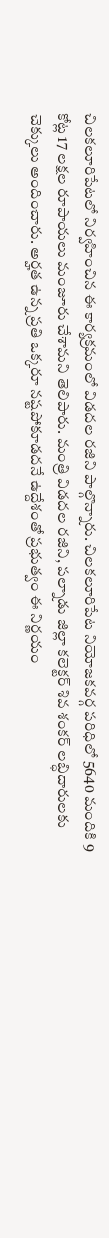చిలకలూరిపేటలో నిర్వహించిన ఈ కార్యక్రమంలో విడదల రజిని పాల్గొన్నారు. చిలకలూరిపేట నియోజకవర్గ పరిధిలో 5640 మందికి 9 కోట్ల 17 లక్షల రూపాయలు మంజూరు చేశామని తెలిపారు. మంత్రి విడదల రజిని, పల్నాడు జిల్లా కలెక్టర్ శివ శంకర్ లబ్ధిదారులకు చెక్కులు అందించారు. అర్హత ఉన్న ప్రతి ఒక్కరూ నష్టపోకూడదనే ఉద్దేశంతో ప్రభుత్వం ఈ నిర్ణయం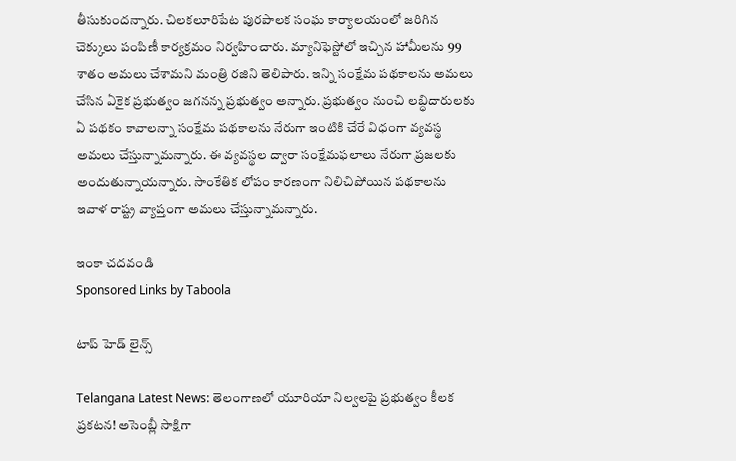తీసుకుందన్నారు. చిలకలూరిపేట పురపాలక సంఘ కార్యాలయంలో జరిగిన చెక్కులు పంపిణీ కార్యక్రమం నిర్వహించారు. మ్యానిఫెస్టోలో ఇచ్చిన హామీలను 99 శాతం అమలు చేశామని మంత్రి రజిని తెలిపారు. ఇన్ని సంక్షేమ పథకాలను అమలు చేసిన ఏకైక ప్రభుత్వం జగనన్న ప్రభుత్వం అన్నారు. ప్రభుత్వం నుంచి లబ్ధిదారులకు ఏ పథకం కావాలన్నా సంక్షేమ పథకాలను నేరుగా ఇంటికి చేరే విధంగా వ్యవస్థ అమలు చేస్తున్నామన్నారు. ఈ వ్యవస్థల ద్వారా సంక్షేమఫలాలు నేరుగా ప్రజలకు అందుతున్నాయన్నారు. సాంకేతిక లోపం కారణంగా నిలిచిపోయిన పథకాలను ఇవాళ రాష్ట్ర వ్యాప్తంగా అమలు చేస్తున్నామన్నారు.

ఇంకా చదవండి
Sponsored Links by Taboola

టాప్ హెడ్ లైన్స్

Telangana Latest News: తెలంగాణలో యూరియా నిల్వలపై ప్రభుత్వం కీలక ప్రకటన! అసెంబ్లీ సాక్షిగా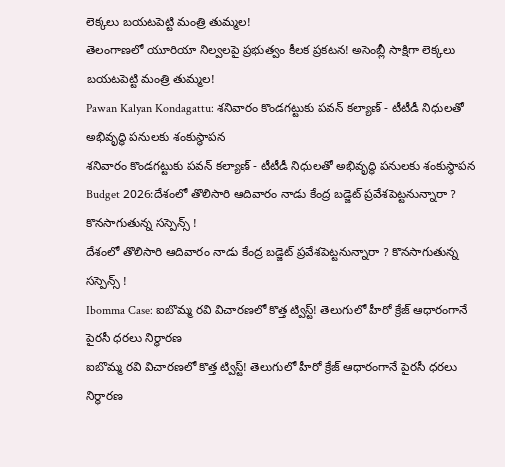లెక్కలు బయటపెట్టి మంత్రి తుమ్మల!
తెలంగాణలో యూరియా నిల్వలపై ప్రభుత్వం కీలక ప్రకటన! అసెంబ్లీ సాక్షిగా లెక్కలు బయటపెట్టి మంత్రి తుమ్మల!
Pawan Kalyan Kondagattu: శనివారం కొండగట్టుకు పవన్ కల్యాణ్ - టీటీడీ నిధులతో అభివృద్ధి పనులకు శంకుస్థాపన
శనివారం కొండగట్టుకు పవన్ కల్యాణ్ - టీటీడీ నిధులతో అభివృద్ధి పనులకు శంకుస్థాపన
Budget 2026:దేశంలో తొలిసారి ఆదివారం నాడు కేంద్ర బడ్జెట్ ప్రవేశపెట్టనున్నారా ? కొనసాగుతున్న సస్పెన్స్ !
దేశంలో తొలిసారి ఆదివారం నాడు కేంద్ర బడ్జెట్ ప్రవేశపెట్టనున్నారా ? కొనసాగుతున్న సస్పెన్స్ !
Ibomma Case: ఐబొమ్మ రవి విచారణలో కొత్త ట్విస్ట్! తెలుగులో హీరో క్రేజ్ ఆధారంగానే పైరసీ ధరలు నిర్ధారణ
ఐబొమ్మ రవి విచారణలో కొత్త ట్విస్ట్! తెలుగులో హీరో క్రేజ్ ఆధారంగానే పైరసీ ధరలు నిర్ధారణ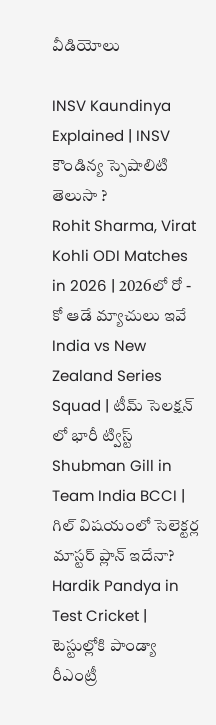వీడియోలు

INSV Kaundinya Explained | INSV కౌండిన్య స్పెషాలిటి తెలుసా ?
Rohit Sharma, Virat Kohli ODI Matches in 2026 | 2026లో రో - కో ఆడే మ్యాచులు ఇవే
India vs New Zealand Series Squad | టీమ్ సెలక్షన్ లో భారీ ట్విస్ట్
Shubman Gill in Team India BCCI | గిల్ విషయంలో సెలెక్టర్ల మాస్టర్ ప్లాన్ ఇదేనా?
Hardik Pandya in Test Cricket | టెస్టుల్లోకి పాండ్యా రీఎంట్రీ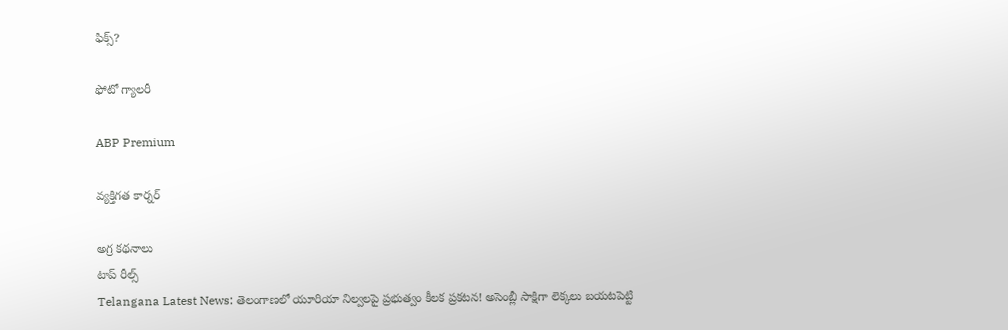ఫిక్స్?

ఫోటో గ్యాలరీ

ABP Premium

వ్యక్తిగత కార్నర్

అగ్ర కథనాలు
టాప్ రీల్స్
Telangana Latest News: తెలంగాణలో యూరియా నిల్వలపై ప్రభుత్వం కీలక ప్రకటన! అసెంబ్లీ సాక్షిగా లెక్కలు బయటపెట్టి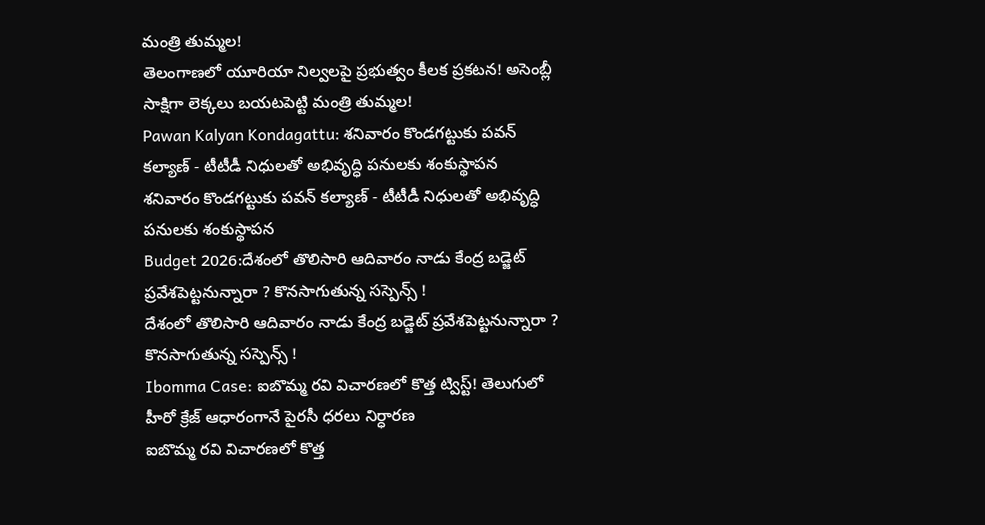మంత్రి తుమ్మల!
తెలంగాణలో యూరియా నిల్వలపై ప్రభుత్వం కీలక ప్రకటన! అసెంబ్లీ సాక్షిగా లెక్కలు బయటపెట్టి మంత్రి తుమ్మల!
Pawan Kalyan Kondagattu: శనివారం కొండగట్టుకు పవన్ కల్యాణ్ - టీటీడీ నిధులతో అభివృద్ధి పనులకు శంకుస్థాపన
శనివారం కొండగట్టుకు పవన్ కల్యాణ్ - టీటీడీ నిధులతో అభివృద్ధి పనులకు శంకుస్థాపన
Budget 2026:దేశంలో తొలిసారి ఆదివారం నాడు కేంద్ర బడ్జెట్ ప్రవేశపెట్టనున్నారా ? కొనసాగుతున్న సస్పెన్స్ !
దేశంలో తొలిసారి ఆదివారం నాడు కేంద్ర బడ్జెట్ ప్రవేశపెట్టనున్నారా ? కొనసాగుతున్న సస్పెన్స్ !
Ibomma Case: ఐబొమ్మ రవి విచారణలో కొత్త ట్విస్ట్! తెలుగులో హీరో క్రేజ్ ఆధారంగానే పైరసీ ధరలు నిర్ధారణ
ఐబొమ్మ రవి విచారణలో కొత్త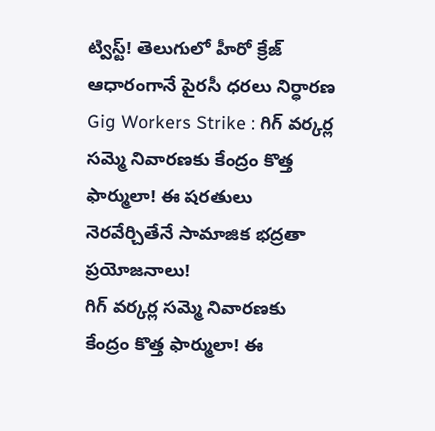ట్విస్ట్! తెలుగులో హీరో క్రేజ్ ఆధారంగానే పైరసీ ధరలు నిర్ధారణ
Gig Workers Strike : గిగ్ వర్కర్ల సమ్మె నివారణకు కేంద్రం కొత్త ఫార్ములా! ఈ షరతులు నెరవేర్చితేనే సామాజిక భద్రతా ప్రయోజనాలు!
గిగ్ వర్కర్ల సమ్మె నివారణకు కేంద్రం కొత్త ఫార్ములా! ఈ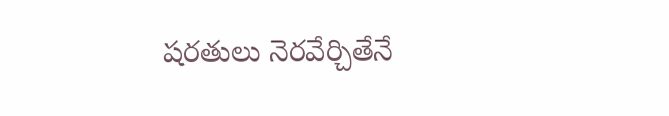షరతులు నెరవేర్చితేనే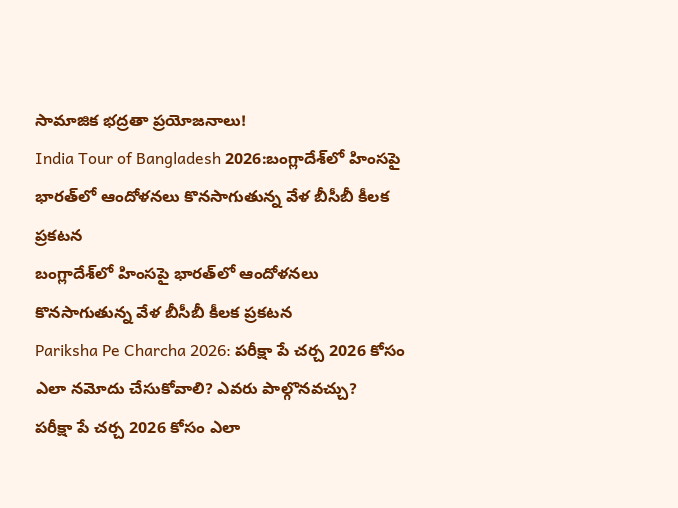సామాజిక భద్రతా ప్రయోజనాలు!
India Tour of Bangladesh 2026:బంగ్లాదేశ్‌లో హింసపై భారత్‌లో ఆందోళనలు కొనసాగుతున్న వేళ బీసీబీ కీలక ప్రకటన
బంగ్లాదేశ్‌లో హింసపై భారత్‌లో ఆందోళనలు కొనసాగుతున్న వేళ బీసీబీ కీలక ప్రకటన
Pariksha Pe Charcha 2026: పరీక్షా పే చర్చ 2026 కోసం ఎలా నమోదు చేసుకోవాలి? ఎవరు పాల్గొనవచ్చు?
పరీక్షా పే చర్చ 2026 కోసం ఎలా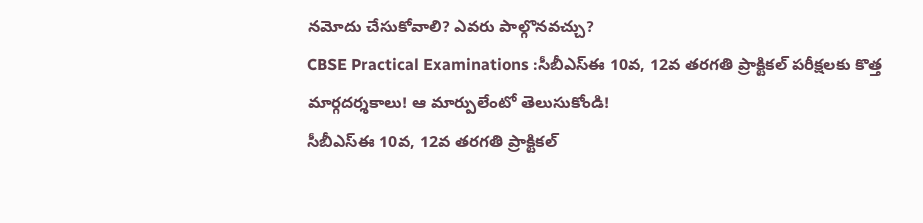నమోదు చేసుకోవాలి? ఎవరు పాల్గొనవచ్చు?
CBSE Practical Examinations :సీబీఎస్ఈ 10వ, 12వ తరగతి ప్రాక్టికల్ పరీక్షలకు కొత్త మార్గదర్శకాలు! ఆ మార్పులేంటో తెలుసుకోండి!
సీబీఎస్ఈ 10వ, 12వ తరగతి ప్రాక్టికల్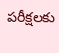పరీక్షలకు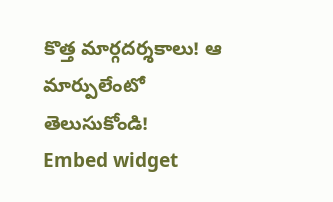కొత్త మార్గదర్శకాలు! ఆ మార్పులేంటో తెలుసుకోండి!
Embed widget